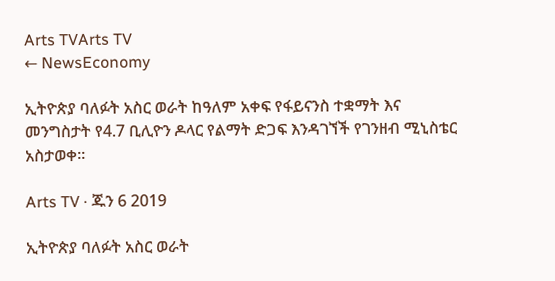Arts TVArts TV
← NewsEconomy

ኢትዮጵያ ባለፉት አስር ወራት ከዓለም አቀፍ የፋይናንስ ተቋማት እና መንግስታት የ4.7 ቢሊዮን ዶላር የልማት ድጋፍ እንዳገኘች የገንዘብ ሚኒስቴር አስታወቀ፡፡

Arts TV · ጁን 6 2019

ኢትዮጵያ ባለፉት አስር ወራት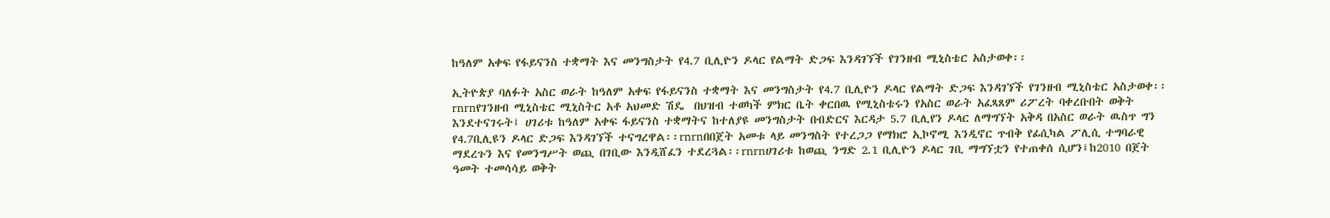ከዓለም አቀፍ የፋይናንስ ተቋማት እና መንግስታት የ4.7 ቢሊዮን ዶላር የልማት ድጋፍ እንዳገኘች የገንዘብ ሚኒስቴር አስታወቀ፡፡

ኢትዮጵያ ባለፉት አስር ወራት ከዓለም አቀፍ የፋይናንስ ተቋማት እና መንግስታት የ4.7 ቢሊዮን ዶላር የልማት ድጋፍ እንዳገኘች የገንዘብ ሚኒስቴር አስታወቀ፡፡rnrnየገንዘብ ሚኒስቴር ሚኒስትር አቶ አህመድ ሽዴ  በህዝብ ተወካች ምክር ቤት ቀርበዉ የሚኒስቴሩን የአስር ወራት አፈጻጸም ሪፖረት ባቀረቡበት ወቅት እንደተናገሩት፤ ሀገሪቱ ከዓለም አቀፍ ፋይናንስ ተቋማትና ከተለያዩ መንግስታት በብድርና እርዳታ 5.7 ቢሊየን ዶላር ለማግኘት አቅዳ በአስር ወራት ዉስጥ ግን የ4.7ቢሊዩን ዶላር ድጋፍ እንዳገኘች ተናግረዋል፡፡rnrnበበጀት አመቱ ላይ መንግስት የተረጋጋ የማክሮ ኢኮኖሚ እንዲኖር ጥብቅ የፊሲካል ፖሊሲ ተግባራዊ ማደረጉን እና የመንግሥት ወጪ በገቢው እንዲሸፈን ተደረጓል፡፡rnrnሀገሪቱ ከወጪ ንግድ 2.1 ቢሊዮን ዶላር ገቢ ማግኘቷን የተጠቀሰ ሲሆን፤ከ2010 በጀት ዓመት ተመሳሳይ ወቅት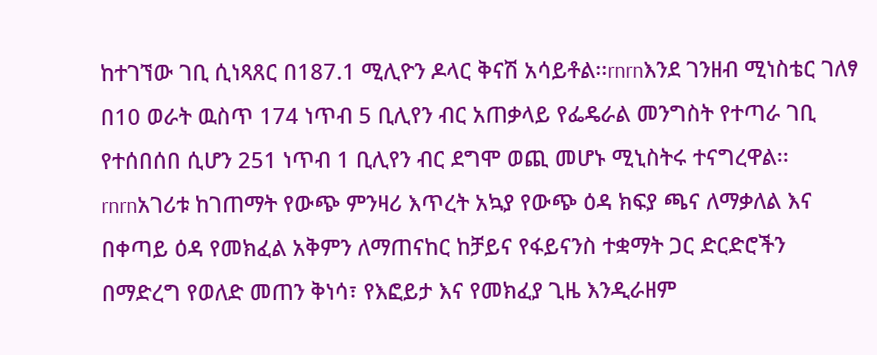ከተገኘው ገቢ ሲነጻጸር በ187.1 ሚሊዮን ዶላር ቅናሽ አሳይቶል፡፡rnrnእንደ ገንዘብ ሚነስቴር ገለፃ በ10 ወራት ዉስጥ 174 ነጥብ 5 ቢሊየን ብር አጠቃላይ የፌዴራል መንግስት የተጣራ ገቢ የተሰበሰበ ሲሆን 251 ነጥብ 1 ቢሊየን ብር ደግሞ ወጪ መሆኑ ሚኒስትሩ ተናግረዋል፡፡rnrnአገሪቱ ከገጠማት የውጭ ምንዛሪ እጥረት አኳያ የውጭ ዕዳ ክፍያ ጫና ለማቃለል እና በቀጣይ ዕዳ የመክፈል አቅምን ለማጠናከር ከቻይና የፋይናንስ ተቋማት ጋር ድርድሮችን በማድረግ የወለድ መጠን ቅነሳ፣ የእፎይታ እና የመክፈያ ጊዜ እንዲራዘም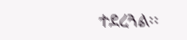ተደረጓል፡፡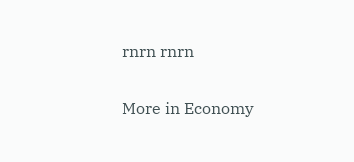rnrn rnrn

More in Economy